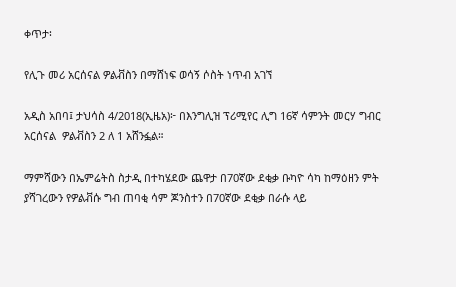ቀጥታ፡

የሊጉ መሪ አርሰናል ዎልቭስን በማሸነፍ ወሳኝ ሶስት ነጥብ አገኘ

አዲስ አበባ፤ ታህሳስ 4/2018(ኢዜአ)፦ በእንግሊዝ ፕሪሚየር ሊግ 16ኛ ሳምንት መርሃ ግብር አርሰናል  ዎልቭስን 2 ለ 1 አሸንፏል።

ማምሻውን በኤምሬትስ ስታዲ በተካሄደው ጨዋታ በ70ኛው ደቂቃ ቡካዮ ሳካ ከማዕዘን ምት ያሻገረውን የዎልቭሱ ግብ ጠባቂ ሳም ጆንስተን በ70ኛው ደቂቃ በራሱ ላይ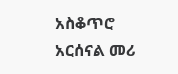አስቆጥሮ አርሰናል መሪ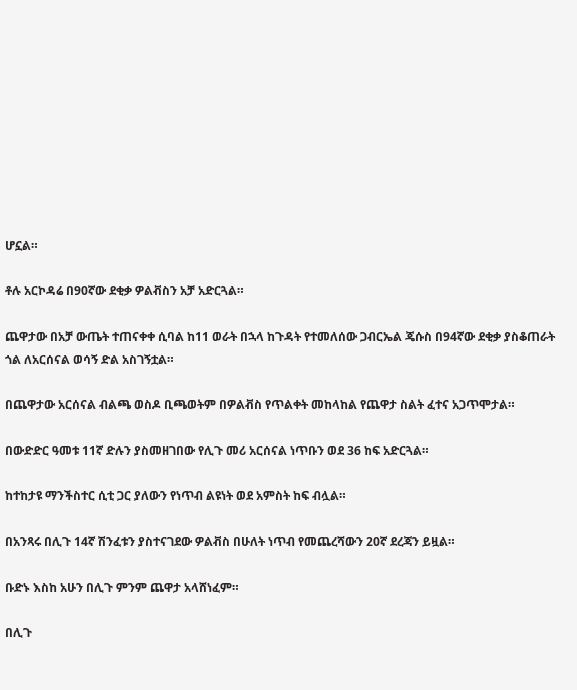ሆኗል።

ቶሉ አርኮዳሬ በ90ኛው ደቂቃ ዎልቭስን አቻ አድርጓል።

ጨዋታው በአቻ ውጤት ተጠናቀቀ ሲባል ከ11 ወራት በኋላ ከጉዳት የተመለሰው ጋብርኤል ጄሱስ በ94ኛው ደቂቃ ያስቆጠራት ጎል ለአርሰናል ወሳኝ ድል አስገኝቷል።

በጨዋታው አርሰናል ብልጫ ወስዶ ቢጫወትም በዎልቭስ የጥልቀት መከላከል የጨዋታ ስልት ፈተና አጋጥሞታል።

በውድድር ዓመቱ 11ኛ ድሉን ያስመዘገበው የሊጉ መሪ አርሰናል ነጥቡን ወደ 36 ከፍ አድርጓል።

ከተከታዩ ማንችስተር ሲቲ ጋር ያለውን የነጥብ ልዩነት ወደ አምስት ከፍ ብሏል።

በአንጻሩ በሊጉ 14ኛ ሽንፈቱን ያስተናገደው ዎልቭስ በሁለት ነጥብ የመጨረሻውን 20ኛ ደረጃን ይዟል።

ቡድኑ እስከ አሁን በሊጉ ምንም ጨዋታ አላሸነፈም።

በሊጉ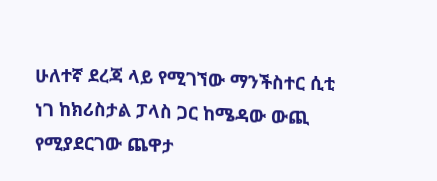ሁለተኛ ደረጃ ላይ የሚገኘው ማንችስተር ሲቲ ነገ ከክሪስታል ፓላስ ጋር ከሜዳው ውጪ የሚያደርገው ጨዋታ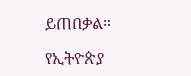ይጠበቃል።

የኢትዮጵያ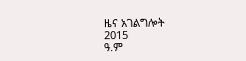ዜና አገልግሎት
2015
ዓ.ም